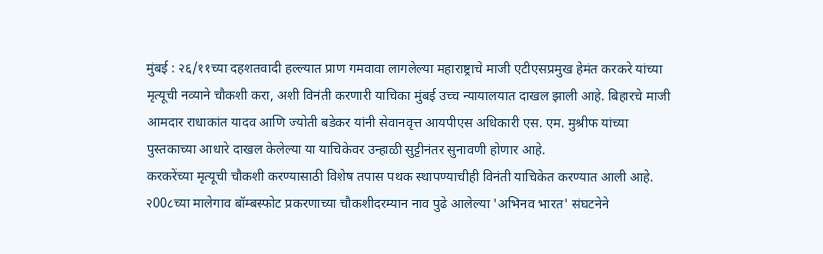मुंबई : २६/११च्या दहशतवादी हल्ल्यात प्राण गमवावा लागलेल्या महाराष्ट्राचे माजी एटीएसप्रमुख हेमंत करकरे यांच्या मृत्यूची नव्याने चौकशी करा, अशी विनंती करणारी याचिका मुंबई उच्च न्यायालयात दाखल झाली आहे. बिहारचे माजी आमदार राधाकांत यादव आणि ज्योती बडेकर यांनी सेवानवृत्त आयपीएस अधिकारी एस. एम. मुश्रीफ यांच्या पुस्तकाच्या आधारे दाखल केलेल्या या याचिकेवर उन्हाळी सुट्टीनंतर सुनावणी होणार आहे.
करकरेंच्या मृत्यूची चौकशी करण्यासाठी विशेष तपास पथक स्थापण्याचीही विनंती याचिकेत करण्यात आली आहे. २00८च्या मालेगाव बॉम्बस्फोट प्रकरणाच्या चौकशीदरम्यान नाव पुढे आलेल्या 'अभिनव भारत' संघटनेने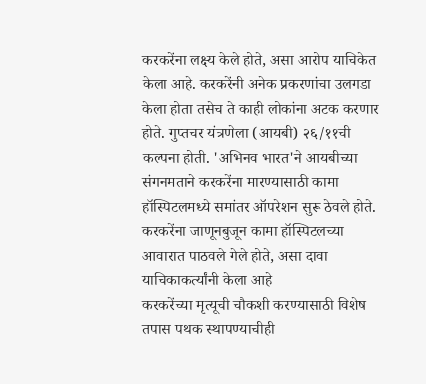करकरेंना लक्ष्य केले होते, असा आरोप याचिकेत केला आहे. करकरेंनी अनेक प्रकरणांचा उलगडा केला होता तसेच ते काही लोकांना अटक करणार होते. गुप्तचर यंत्रणेला (आयबी) २६/११ची कल्पना होती. 'अभिनव भारत'ने आयबीच्या संगनमताने करकरेंना मारण्यासाठी कामा हॉस्पिटलमध्ये समांतर ऑपरेशन सुरू ठेवले होते. करकरेंना जाणूनबुजून कामा हॉस्पिटलच्या आवारात पाठवले गेले होते, असा दावा याचिकाकर्त्यांनी केला आहे
करकरेंच्या मृत्यूची चौकशी करण्यासाठी विशेष तपास पथक स्थापण्याचीही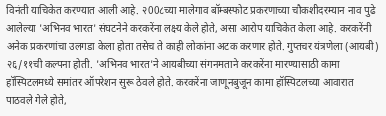विनंती याचिकेत करण्यात आली आहे. २00८च्या मालेगाव बॉम्बस्फोट प्रकरणाच्या चौकशीदरम्यान नाव पुढे आलेल्या 'अभिनव भारत' संघटनेने करकरेंना लक्ष्य केले होते, असा आरोप याचिकेत केला आहे. करकरेंनी अनेक प्रकरणांचा उलगडा केला होता तसेच ते काही लोकांना अटक करणार होते. गुप्तचर यंत्रणेला (आयबी) २६/११ची कल्पना होती. 'अभिनव भारत'ने आयबीच्या संगनमताने करकरेंना मारण्यासाठी कामा हॉस्पिटलमध्ये समांतर ऑपरेशन सुरू ठेवले होते. करकरेंना जाणूनबुजून कामा हॉस्पिटलच्या आवारात पाठवले गेले होते,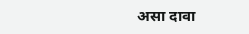असा दावा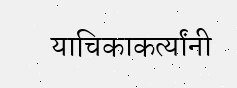याचिकाकर्त्यांनी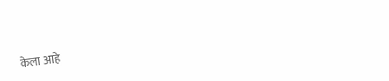केला आहे